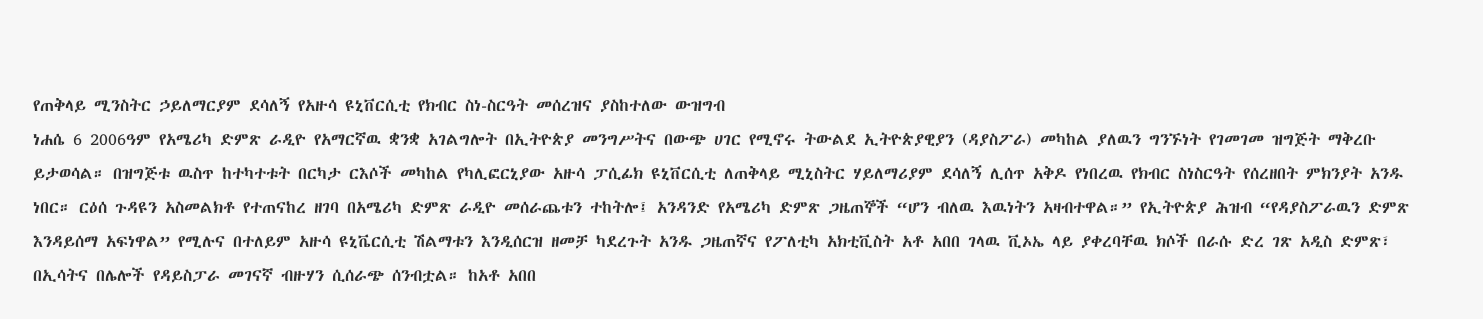የጠቅላይ ሚንስትር ኃይለማርያም ደሳለኝ የአዙሳ ዩኒቨርሲቲ የክብር ስነ-ስርዓት መሰረዝና ያስከተለው ውዝግብ
ነሐሴ 6 2006ዓም የአሜሪካ ድምጽ ራዲዮ የአማርኛዉ ቋንቋ አገልግሎት በኢትዮጵያ መንግሥትና በውጭ ሀገር የሚኖሩ ትውልደ ኢትዮጵያዊያን (ዳያስፖራ) መካከል ያለዉን ግንኙነት የገመገመ ዝግጅት ማቅረቡ ይታወሳል። በዝግጅቱ ዉስጥ ከተካተቱት በርካታ ርእሶች መካከል የካሊፎርኒያው አዙሳ ፓሲፊክ ዩኒቨርሲቲ ለጠቅላይ ሚኒስትር ሃይለማሪያም ደሳለኝ ሊሰጥ አቅዶ የነበረዉ የክብር ስነስርዓት የሰረዘበት ምክንያት አንዱ ነበር። ርዕሰ ጉዳዩን አስመልክቶ የተጠናከረ ዘገባ በአሜሪካ ድምጽ ራዲዮ መሰራጨቱን ተከትሎ፤ አንዳንድ የአሜሪካ ድምጽ ጋዜጠኞች “ሆን ብለዉ እዉነትን አዛብተዋል።” የኢትዮጵያ ሕዝብ “የዳያስፖራዉን ድምጽ እንዳይሰማ አፍነዋል” የሚሉና በተለይም አዙሳ ዩኒቬርሲቲ ሽልማቱን እንዲሰርዝ ዘመቻ ካደረጉት አንዱ ጋዜጠኛና የፖለቲካ አክቲቪስት አቶ አበበ ገላዉ ቪኦኤ ላይ ያቀረባቸዉ ክሶች በራሱ ድረ ገጽ አዲስ ድምጽ፣ በኢሳትና በሌሎች የዳይስፓራ መገናኛ ብዙሃን ሲሰራጭ ሰንብቷል። ከአቶ አበበ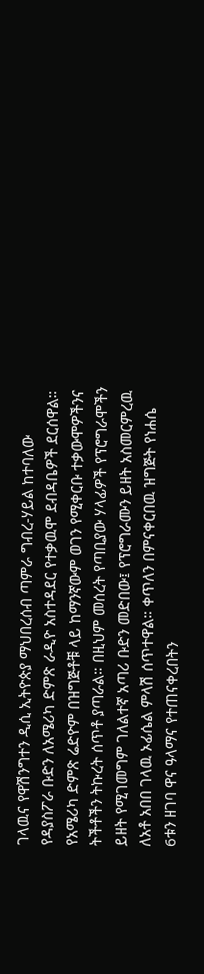ገላዉና የዋሽንግተን ዲሲ ኢትዮጵያ ማህበረሰብ ጣምራ ግብረ-ሃይል ከተባለው የዳያስፖራ ቡድን ለአሜሪካ ድምጽ ራዲዮ አስተዳደር የተቃዉሞ ደብዳቤዎች ደርሰዋል። የአሜሪካ ድምጽ ሬድዮም በዝግጅቶቹ ላይ ከማንኛውም ወገን የሚቀርቡ ተቃውሞዎችንና ትችቶችን ትኩረት ሰጥቶ ያጣራል። በዚህም መሰረት የጣቢያው ሃላፊዎች የፕሮግራሞችን ይዘት የሚገመግም ገለልተኛ አጣሪ ቡድን መድበው፤ የፕሮግራሙን ይዘት አስመርምረዉ ለአቶ አበበ ገላዉ ኦፊሴል ምላሽ ሰጥተዋል። ቀጥለን በምናቀርበዉ ዝግጅት የነሐሴ 6ቱን ዘገባ ዋና ዓላማና የተጠናቀረበትን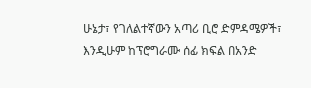ሁኔታ፣ የገለልተኛውን አጣሪ ቢሮ ድምዳሜዎች፣ እንዲሁም ከፕሮግራሙ ሰፊ ክፍል በአንድ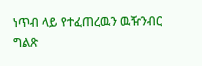ነጥብ ላይ የተፈጠረዉን ዉዥንብር ግልጽ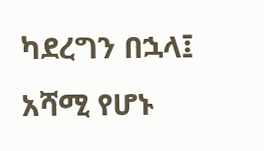ካደረግን በኋላ፤ አሻሚ የሆኑ